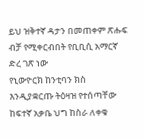ይህ ዝቅተኛ ዳታን በመጠቀም ጽሑፍ ብቻ የሚቀርብበት የቢቢሲ አማርኛ ድረ ገጽ ነው
የኒውዮርክ ከንቲባን ክስ እንዲያቋርጡ ትዕዛዝ የተሰጣቸው ከፍተኛ አቃቤ ህግ ከስራ ለቀቁ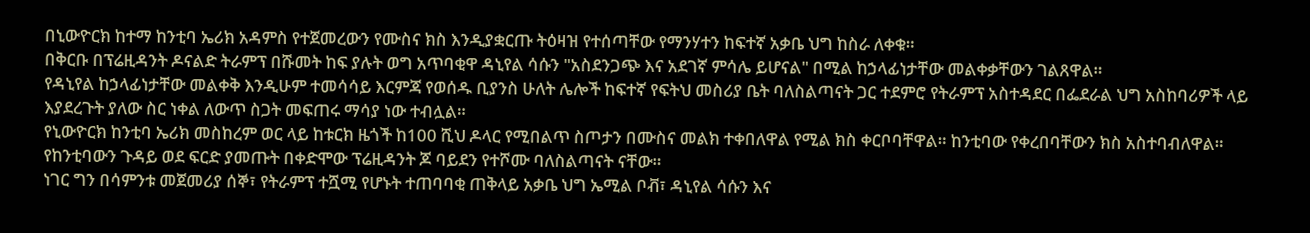በኒውዮርክ ከተማ ከንቲባ ኤሪክ አዳምስ የተጀመረውን የሙስና ክስ እንዲያቋርጡ ትዕዛዝ የተሰጣቸው የማንሃተን ከፍተኛ አቃቤ ህግ ከስራ ለቀቁ።
በቅርቡ በፕሬዚዳንት ዶናልድ ትራምፕ በሹመት ከፍ ያሉት ወግ አጥባቂዋ ዳኒየል ሳሱን "አስደንጋጭ እና አደገኛ ምሳሌ ይሆናል" በሚል ከኃላፊነታቸው መልቀቃቸውን ገልጸዋል።
የዳኒየል ከኃላፊነታቸው መልቀቅ እንዲሁም ተመሳሳይ እርምጃ የወሰዱ ቢያንስ ሁለት ሌሎች ከፍተኛ የፍትህ መስሪያ ቤት ባለስልጣናት ጋር ተደምሮ የትራምፕ አስተዳደር በፌደራል ህግ አስከባሪዎች ላይ እያደረጉት ያለው ስር ነቀል ለውጥ ስጋት መፍጠሩ ማሳያ ነው ተብሏል።
የኒውዮርክ ከንቲባ ኤሪክ መስከረም ወር ላይ ከቱርክ ዜጎች ከ100 ሺህ ዶላር የሚበልጥ ስጦታን በሙስና መልክ ተቀበለዋል የሚል ክስ ቀርቦባቸዋል። ከንቲባው የቀረበባቸውን ክስ አስተባብለዋል።
የከንቲባውን ጉዳይ ወደ ፍርድ ያመጡት በቀድሞው ፕሬዚዳንት ጆ ባይደን የተሾሙ ባለስልጣናት ናቸው።
ነገር ግን በሳምንቱ መጀመሪያ ሰኞ፣ የትራምፕ ተሿሚ የሆኑት ተጠባባቂ ጠቅላይ አቃቤ ህግ ኤሚል ቦቭ፣ ዳኒየል ሳሱን እና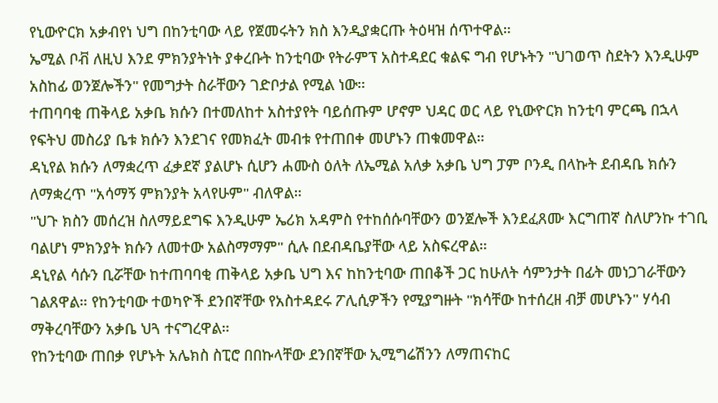የኒውዮርክ አቃብየነ ህግ በከንቲባው ላይ የጀመሩትን ክስ እንዲያቋርጡ ትዕዛዝ ሰጥተዋል።
ኤሚል ቦቭ ለዚህ እንደ ምክንያትነት ያቀረቡት ከንቲባው የትራምፕ አስተዳደር ቁልፍ ግብ የሆኑትን "ህገወጥ ስደትን እንዲሁም አስከፊ ወንጀሎችን" የመግታት ስራቸውን ገድቦታል የሚል ነው።
ተጠባባቂ ጠቅላይ አቃቤ ክሱን በተመለከተ አስተያየት ባይሰጡም ሆኖም ህዳር ወር ላይ የኒውዮርክ ከንቲባ ምርጫ በኋላ የፍትህ መስሪያ ቤቱ ክሱን እንደገና የመክፈት መብቱ የተጠበቀ መሆኑን ጠቁመዋል።
ዳኒየል ክሱን ለማቋረጥ ፈቃደኛ ያልሆኑ ሲሆን ሐሙስ ዕለት ለኤሚል አለቃ አቃቤ ህግ ፓም ቦንዲ በላኩት ደብዳቤ ክሱን ለማቋረጥ "አሳማኝ ምክንያት አላየሁም" ብለዋል።
"ህጉ ክስን መሰረዝ ስለማይደግፍ እንዲሁም ኤሪክ አዳምስ የተከሰሱባቸውን ወንጀሎች እንደፈጸሙ እርግጠኛ ስለሆንኩ ተገቢ ባልሆነ ምክንያት ክሱን ለመተው አልስማማም" ሲሉ በደብዳቤያቸው ላይ አስፍረዋል።
ዳኒየል ሳሱን ቢሯቸው ከተጠባባቂ ጠቅላይ አቃቤ ህግ እና ከከንቲባው ጠበቆች ጋር ከሁለት ሳምንታት በፊት መነጋገራቸውን ገልጸዋል። የከንቲባው ተወካዮች ደንበኛቸው የአስተዳደሩ ፖሊሲዎችን የሚያግዙት "ክሳቸው ከተሰረዘ ብቻ መሆኑን" ሃሳብ ማቅረባቸውን አቃቤ ህጓ ተናግረዋል።
የከንቲባው ጠበቃ የሆኑት አሌክስ ስፒሮ በበኩላቸው ደንበኛቸው ኢሚግሬሽንን ለማጠናከር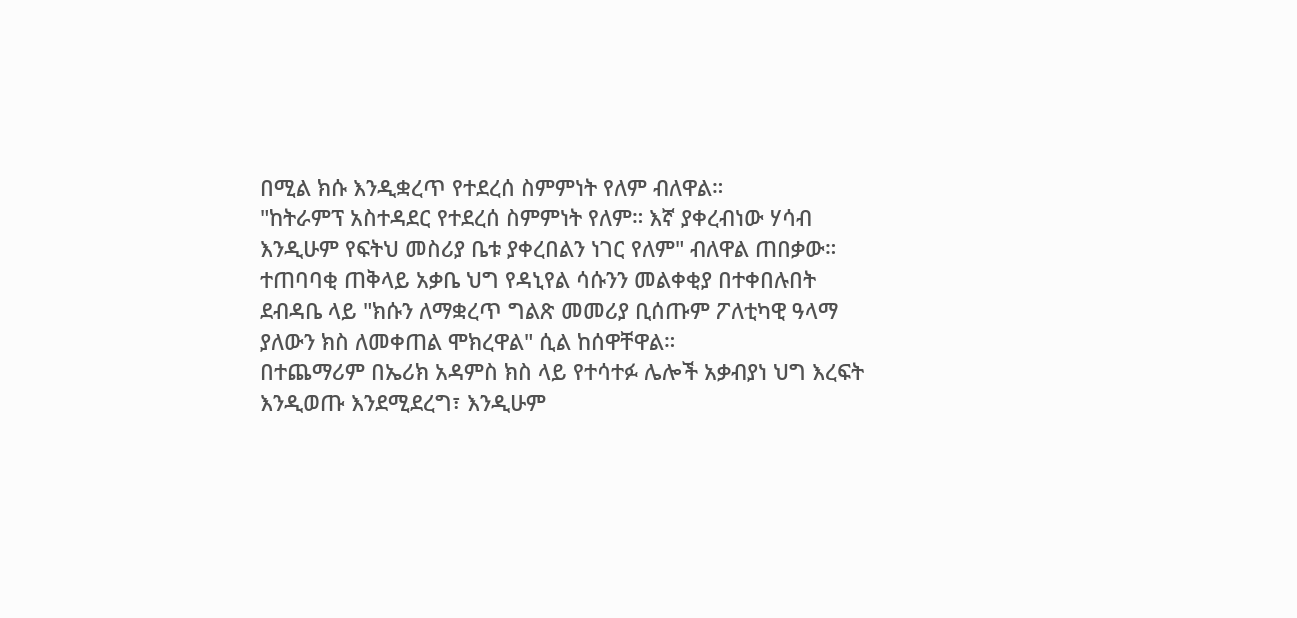በሚል ክሱ እንዲቋረጥ የተደረሰ ስምምነት የለም ብለዋል።
"ከትራምፕ አስተዳደር የተደረሰ ስምምነት የለም። እኛ ያቀረብነው ሃሳብ እንዲሁም የፍትህ መስሪያ ቤቱ ያቀረበልን ነገር የለም" ብለዋል ጠበቃው።
ተጠባባቂ ጠቅላይ አቃቤ ህግ የዳኒየል ሳሱንን መልቀቂያ በተቀበሉበት ደብዳቤ ላይ "ክሱን ለማቋረጥ ግልጽ መመሪያ ቢሰጡም ፖለቲካዊ ዓላማ ያለውን ክስ ለመቀጠል ሞክረዋል" ሲል ከሰዋቸዋል።
በተጨማሪም በኤሪክ አዳምስ ክስ ላይ የተሳተፉ ሌሎች አቃብያነ ህግ እረፍት እንዲወጡ እንደሚደረግ፣ እንዲሁም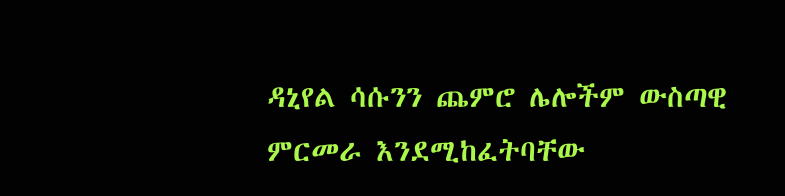ዳኒየል ሳሱንን ጨምሮ ሌሎችም ውስጣዊ ምርመራ እንደሚከፈትባቸው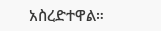አስረድተዋል።